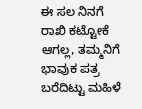ಈ ಸಲ ನಿನಗೆ ರಾಖಿ ಕಟ್ಟೋಕೆ ಆಗಲ್ಲ, ತಮ್ಮನಿಗೆ ಭಾವುಕ ಪತ್ರ ಬರೆದಿಟ್ಟು ಮಹಿಳೆ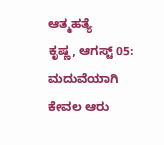ಆತ್ಮಹತ್ಯೆ
ಕೃಷ್ಣ, ಆಗಸ್ಟ್ 05: ಮದುವೆಯಾಗಿ ಕೇವಲ ಆರು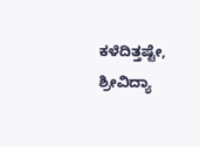ಕಳೆದಿತ್ತಷ್ಟೇ, ಶ್ರೀವಿದ್ಯಾ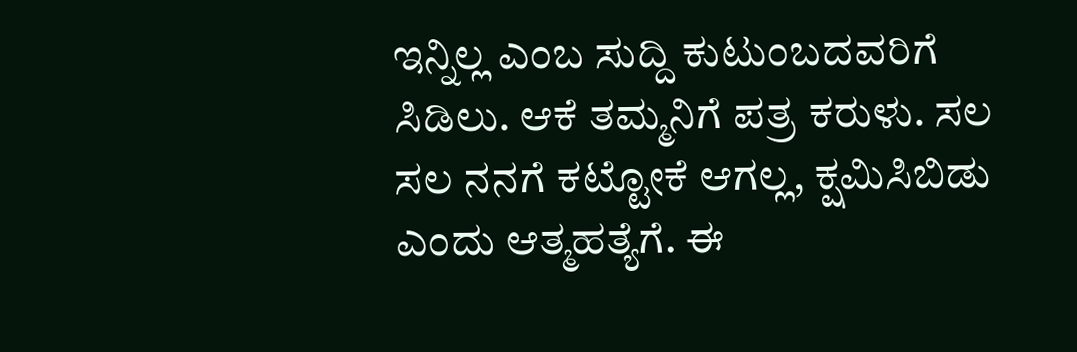ಇನ್ನಿಲ್ಲ ಎಂಬ ಸುದ್ದಿ ಕುಟುಂಬದವರಿಗೆ ಸಿಡಿಲು. ಆಕೆ ತಮ್ಮನಿಗೆ ಪತ್ರ ಕರುಳು. ಸಲ ಸಲ ನನಗೆ ಕಟ್ಟೋಕೆ ಆಗಲ್ಲ, ಕ್ಷಮಿಸಿಬಿಡು ಎಂದು ಆತ್ಮಹತ್ಯೆಗೆ. ಈ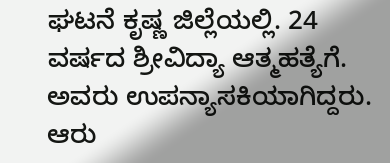ಘಟನೆ ಕೃಷ್ಣ ಜಿಲ್ಲೆಯಲ್ಲಿ. 24 ವರ್ಷದ ಶ್ರೀವಿದ್ಯಾ ಆತ್ಮಹತ್ಯೆಗೆ. ಅವರು ಉಪನ್ಯಾಸಕಿಯಾಗಿದ್ದರು. ಆರು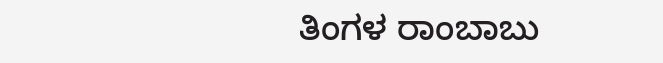ತಿಂಗಳ ರಾಂಬಾಬು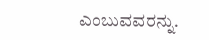ಎಂಬುವವರನ್ನು.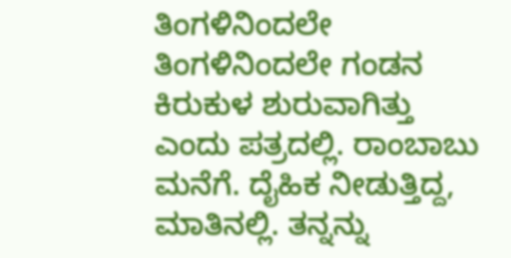ತಿಂಗಳಿನಿಂದಲೇ ತಿಂಗಳಿನಿಂದಲೇ ಗಂಡನ ಕಿರುಕುಳ ಶುರುವಾಗಿತ್ತು ಎಂದು ಪತ್ರದಲ್ಲಿ. ರಾಂಬಾಬು ಮನೆಗೆ. ದೈಹಿಕ ನೀಡುತ್ತಿದ್ದ, ಮಾತಿನಲ್ಲಿ. ತನ್ನನ್ನು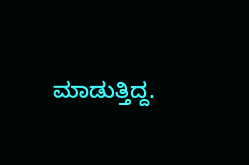ಮಾಡುತ್ತಿದ್ದ.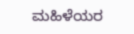ಮಹಿಳೆಯರ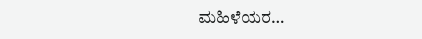ಮಹಿಳೆಯರ…